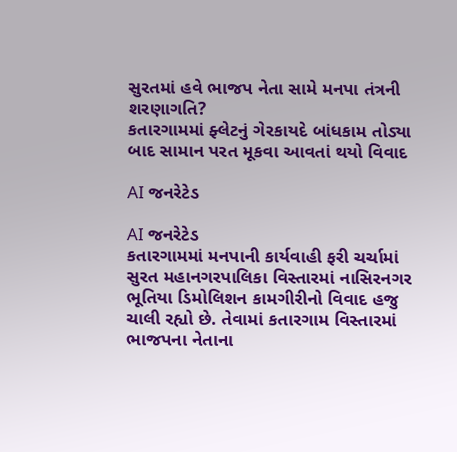સુરતમાં હવે ભાજપ નેતા સામે મનપા તંત્રની શરણાગતિ?
કતારગામમાં ફ્લેટનું ગેરકાયદે બાંધકામ તોડ્યા બાદ સામાન પરત મૂકવા આવતાં થયો વિવાદ

AI જનરેટેડ

AI જનરેટેડ
કતારગામમાં મનપાની કાર્યવાહી ફરી ચર્ચામાં
સુરત મહાનગરપાલિકા વિસ્તારમાં નાસિરનગર ભૂતિયા ડિમોલિશન કામગીરીનો વિવાદ હજુ ચાલી રહ્યો છે. તેવામાં કતારગામ વિસ્તારમાં ભાજપના નેતાના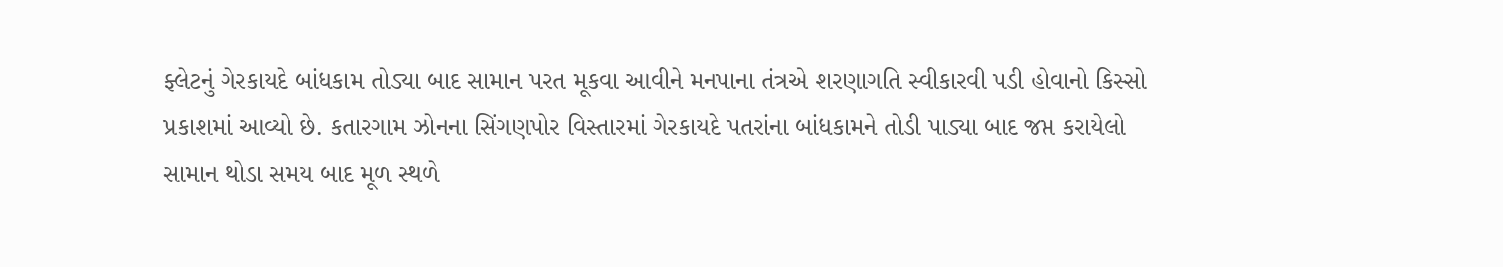ફ્લેટનું ગેરકાયદે બાંધકામ તોડ્યા બાદ સામાન પરત મૂકવા આવીને મનપાના તંત્રએ શરણાગતિ સ્વીકારવી પડી હોવાનો કિસ્સો પ્રકાશમાં આવ્યો છે. કતારગામ ઝોનના સિંગણપોર વિસ્તારમાં ગેરકાયદે પતરાંના બાંધકામને તોડી પાડ્યા બાદ જપ્ત કરાયેલો સામાન થોડા સમય બાદ મૂળ સ્થળે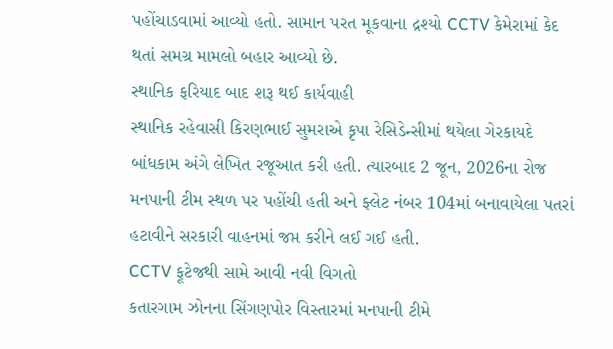પહોંચાડવામાં આવ્યો હતો. સામાન પરત મૂકવાના દ્રશ્યો CCTV કેમેરામાં કેદ થતાં સમગ્ર મામલો બહાર આવ્યો છે.
સ્થાનિક ફરિયાદ બાદ શરૂ થઈ કાર્યવાહી
સ્થાનિક રહેવાસી કિરણભાઈ સુમરાએ કૃપા રેસિડેન્સીમાં થયેલા ગેરકાયદે બાંધકામ અંગે લેખિત રજૂઆત કરી હતી. ત્યારબાદ 2 જૂન, 2026ના રોજ મનપાની ટીમ સ્થળ પર પહોંચી હતી અને ફ્લેટ નંબર 104માં બનાવાયેલા પતરાં હટાવીને સરકારી વાહનમાં જપ્ત કરીને લઈ ગઈ હતી.
CCTV ફૂટેજથી સામે આવી નવી વિગતો
કતારગામ ઝોનના સિંગણપોર વિસ્તારમાં મનપાની ટીમે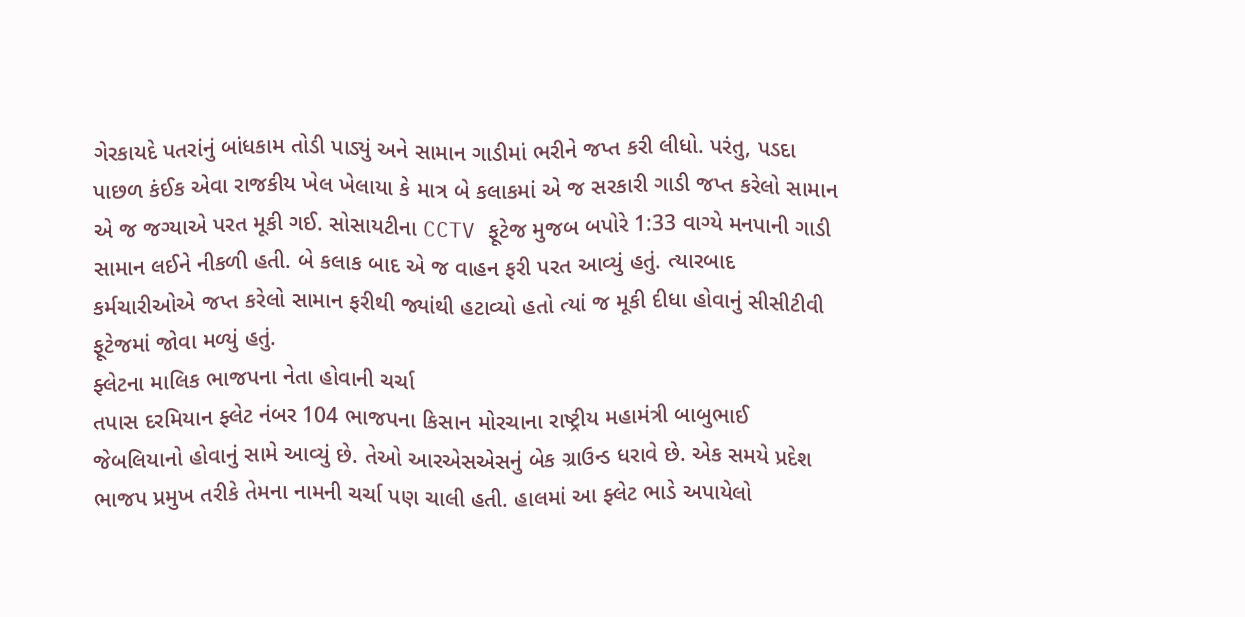ગેરકાયદે પતરાંનું બાંધકામ તોડી પાડ્યું અને સામાન ગાડીમાં ભરીને જપ્ત કરી લીધો. પરંતુ, પડદા પાછળ કંઈક એવા રાજકીય ખેલ ખેલાયા કે માત્ર બે કલાકમાં એ જ સરકારી ગાડી જપ્ત કરેલો સામાન એ જ જગ્યાએ પરત મૂકી ગઈ. સોસાયટીના CCTV ફૂટેજ મુજબ બપોરે 1:33 વાગ્યે મનપાની ગાડી સામાન લઈને નીકળી હતી. બે કલાક બાદ એ જ વાહન ફરી પરત આવ્યું હતું. ત્યારબાદ કર્મચારીઓએ જપ્ત કરેલો સામાન ફરીથી જ્યાંથી હટાવ્યો હતો ત્યાં જ મૂકી દીધા હોવાનું સીસીટીવી ફૂટેજમાં જોવા મળ્યું હતું.
ફ્લેટના માલિક ભાજપના નેતા હોવાની ચર્ચા
તપાસ દરમિયાન ફ્લેટ નંબર 104 ભાજપના કિસાન મોરચાના રાષ્ટ્રીય મહામંત્રી બાબુભાઈ જેબલિયાનો હોવાનું સામે આવ્યું છે. તેઓ આરએસએસનું બેક ગ્રાઉન્ડ ધરાવે છે. એક સમયે પ્રદેશ ભાજપ પ્રમુખ તરીકે તેમના નામની ચર્ચા પણ ચાલી હતી. હાલમાં આ ફ્લેટ ભાડે અપાયેલો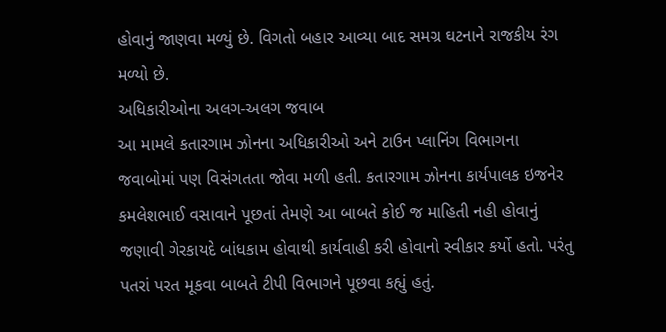હોવાનું જાણવા મળ્યું છે. વિગતો બહાર આવ્યા બાદ સમગ્ર ઘટનાને રાજકીય રંગ મળ્યો છે.
અધિકારીઓના અલગ-અલગ જવાબ
આ મામલે કતારગામ ઝોનના અધિકારીઓ અને ટાઉન પ્લાનિંગ વિભાગના જવાબોમાં પણ વિસંગતતા જોવા મળી હતી. કતારગામ ઝોનના કાર્યપાલક ઇજનેર કમલેશભાઈ વસાવાને પૂછતાં તેમણે આ બાબતે કોઈ જ માહિતી નહી હોવાનું જણાવી ગેરકાયદે બાંધકામ હોવાથી કાર્યવાહી કરી હોવાનો સ્વીકાર કર્યો હતો. પરંતુ પતરાં પરત મૂકવા બાબતે ટીપી વિભાગને પૂછવા કહ્યું હતું.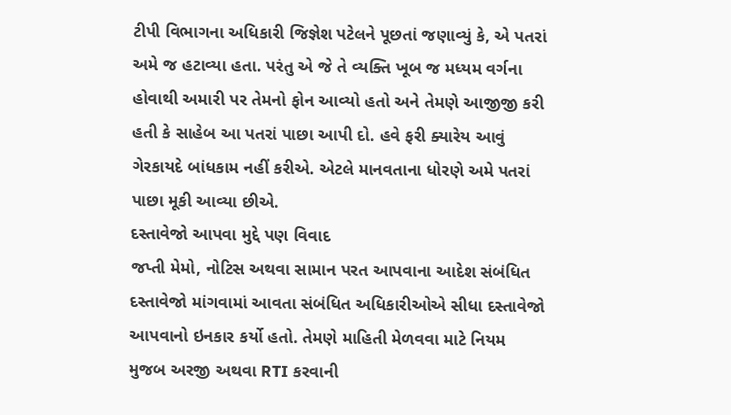ટીપી વિભાગના અધિકારી જિજ્ઞેશ પટેલને પૂછતાં જણાવ્યું કે, એ પતરાં અમે જ હટાવ્યા હતા. પરંતુ એ જે તે વ્યક્તિ ખૂબ જ મધ્યમ વર્ગના હોવાથી અમારી પર તેમનો ફોન આવ્યો હતો અને તેમણે આજીજી કરી હતી કે સાહેબ આ પતરાં પાછા આપી દો. હવે ફરી ક્યારેય આવું ગેરકાયદે બાંધકામ નહીં કરીએ. એટલે માનવતાના ધોરણે અમે પતરાં પાછા મૂકી આવ્યા છીએ.
દસ્તાવેજો આપવા મુદ્દે પણ વિવાદ
જપ્તી મેમો, નોટિસ અથવા સામાન પરત આપવાના આદેશ સંબંધિત દસ્તાવેજો માંગવામાં આવતા સંબંધિત અધિકારીઓએ સીધા દસ્તાવેજો આપવાનો ઇનકાર કર્યો હતો. તેમણે માહિતી મેળવવા માટે નિયમ મુજબ અરજી અથવા RTI કરવાની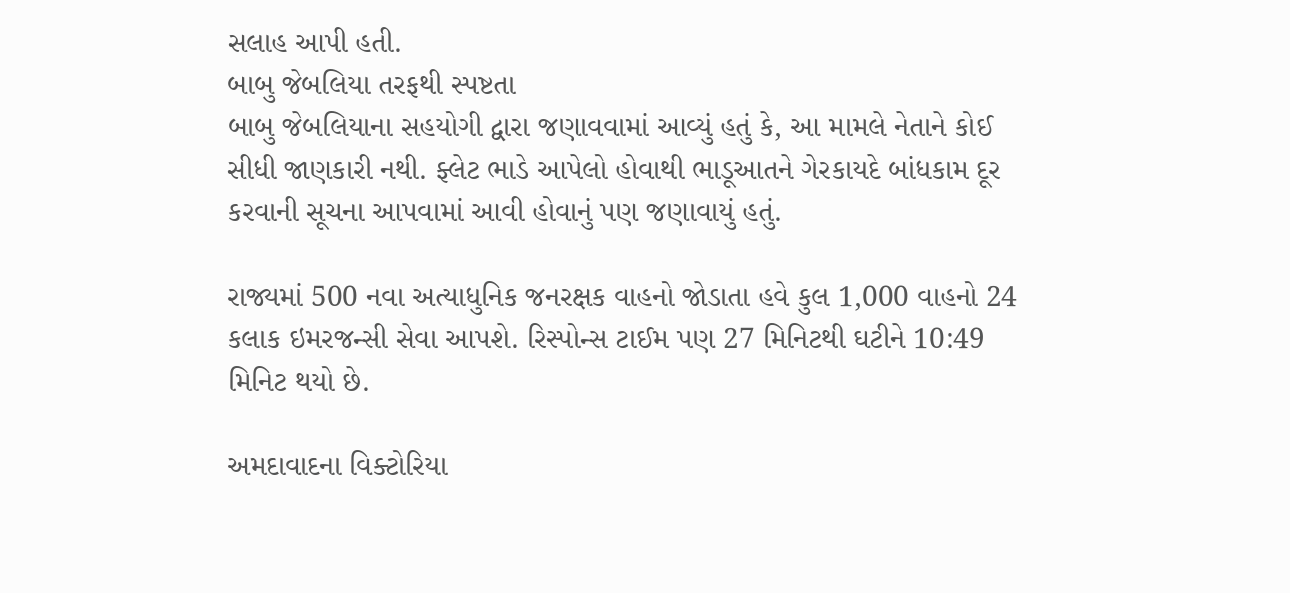સલાહ આપી હતી.
બાબુ જેબલિયા તરફથી સ્પષ્ટતા
બાબુ જેબલિયાના સહયોગી દ્વારા જણાવવામાં આવ્યું હતું કે, આ મામલે નેતાને કોઈ સીધી જાણકારી નથી. ફ્લેટ ભાડે આપેલો હોવાથી ભાડૂઆતને ગેરકાયદે બાંધકામ દૂર કરવાની સૂચના આપવામાં આવી હોવાનું પણ જણાવાયું હતું.

રાજ્યમાં 500 નવા અત્યાધુનિક જનરક્ષક વાહનો જોડાતા હવે કુલ 1,000 વાહનો 24 કલાક ઇમરજન્સી સેવા આપશે. રિસ્પોન્સ ટાઈમ પણ 27 મિનિટથી ઘટીને 10:49 મિનિટ થયો છે.

અમદાવાદના વિક્ટોરિયા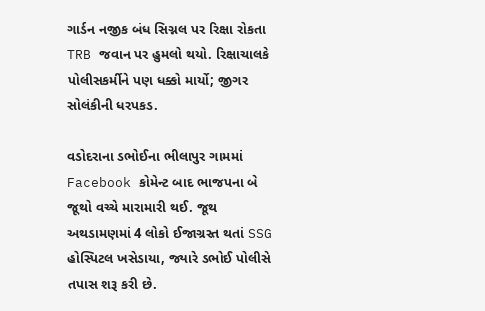ગાર્ડન નજીક બંધ સિગ્નલ પર રિક્ષા રોકતા TRB જવાન પર હુમલો થયો. રિક્ષાચાલકે પોલીસકર્મીને પણ ધક્કો માર્યો; જીગર સોલંકીની ધરપકડ.

વડોદરાના ડભોઈના ભીલાપુર ગામમાં Facebook કોમેન્ટ બાદ ભાજપના બે જૂથો વચ્ચે મારામારી થઈ. જૂથ અથડામણમાં 4 લોકો ઈજાગ્રસ્ત થતાં SSG હોસ્પિટલ ખસેડાયા, જ્યારે ડભોઈ પોલીસે તપાસ શરૂ કરી છે.